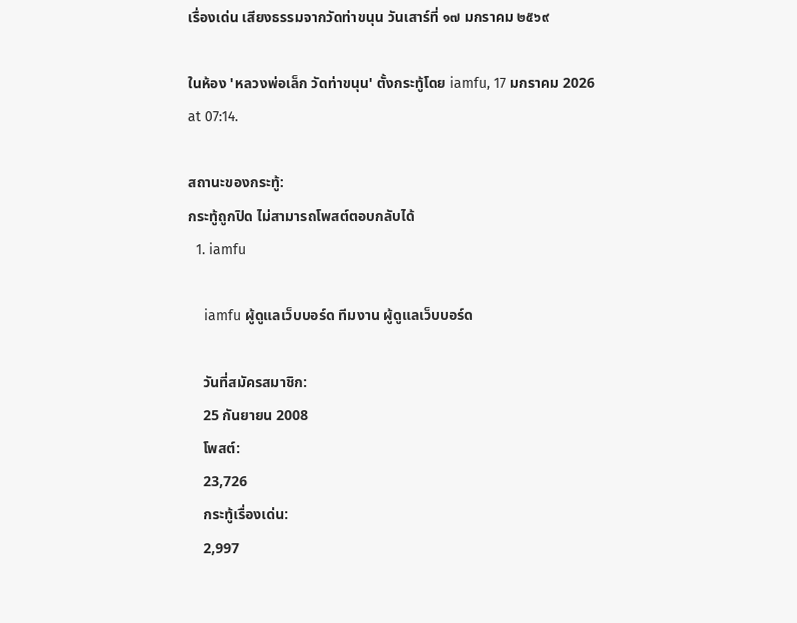เรื่องเด่น เสียงธรรมจากวัดท่าขนุน วันเสาร์ที่ ๑๗ มกราคม ๒๕๖๙

ในห้อง 'หลวงพ่อเล็ก วัดท่าขนุน' ตั้งกระทู้โดย iamfu, 17 มกราคม 2026 at 07:14.

สถานะของกระทู้:
กระทู้ถูกปิด ไม่สามารถโพสต์ตอบกลับได้
  1. iamfu

    iamfu ผู้ดูแลเว็บบอร์ด ทีมงาน ผู้ดูแลเว็บบอร์ด

    วันที่สมัครสมาชิก:
    25 กันยายน 2008
    โพสต์:
    23,726
    กระทู้เรื่องเด่น:
    2,997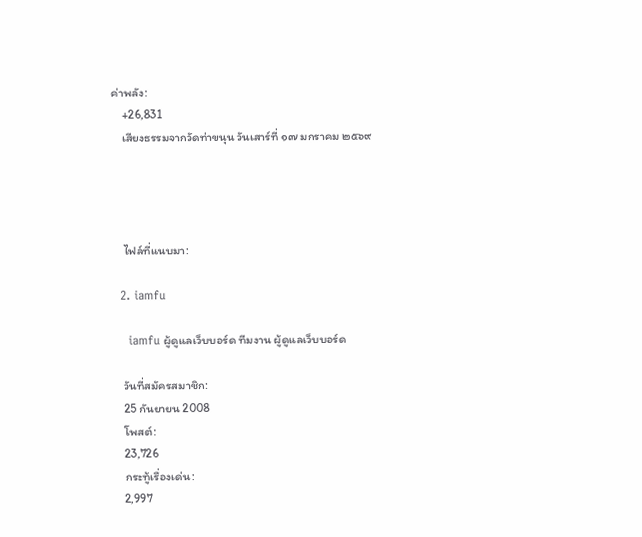ค่าพลัง:
    +26,831
    เสียงธรรมจากวัดท่าขนุน วันเสาร์ที่ ๑๗ มกราคม ๒๕๖๙




    ไฟล์ที่แนบมา:

  2. iamfu

    iamfu ผู้ดูแลเว็บบอร์ด ทีมงาน ผู้ดูแลเว็บบอร์ด

    วันที่สมัครสมาชิก:
    25 กันยายน 2008
    โพสต์:
    23,726
    กระทู้เรื่องเด่น:
    2,997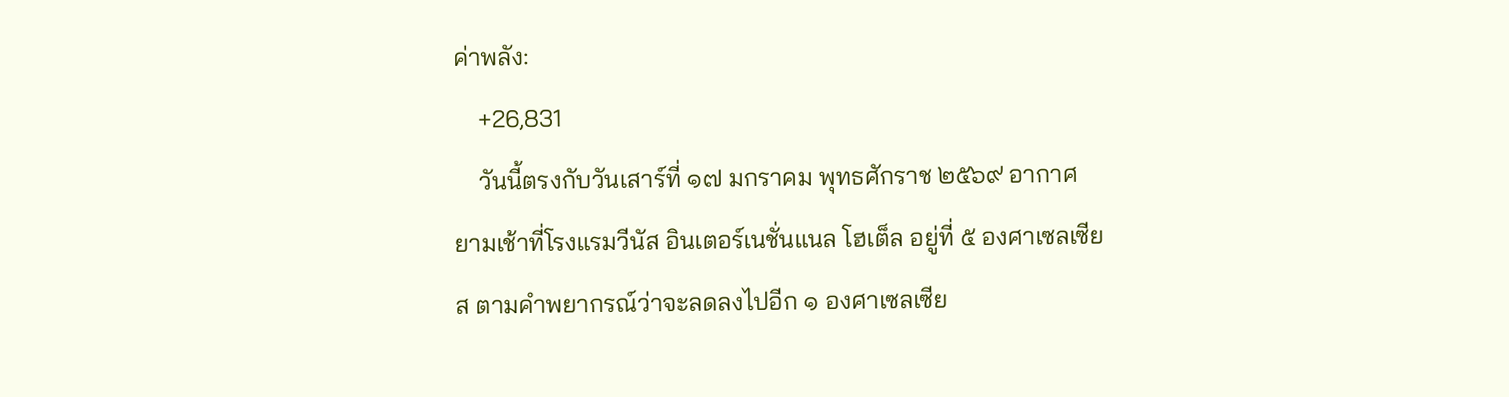ค่าพลัง:
    +26,831
    วันนี้ตรงกับวันเสาร์ที่ ๑๗ มกราคม พุทธศักราช ๒๕๖๙ อากาศยามเช้าที่โรงแรมวีนัส อินเตอร์เนชั่นแนล โฮเต็ล อยู่ที่ ๕ องศาเซลเซียส ตามคำพยากรณ์ว่าจะลดลงไปอีก ๑ องศาเซลเซีย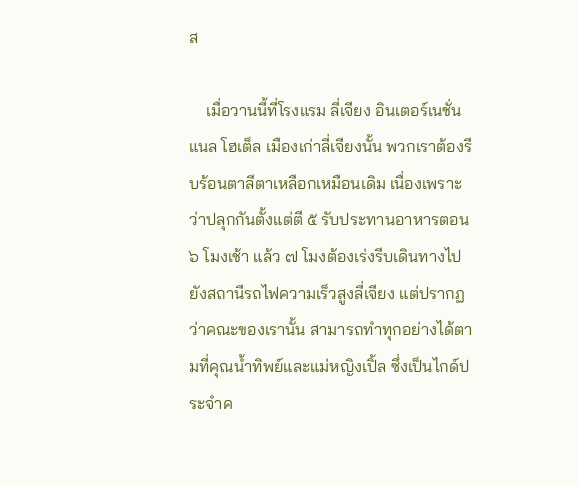ส

    เมื่อวานนี้ที่โรงแรม ลี่เจียง อินเตอร์เนชั่นแนล โฮเต็ล เมืองเก่าลี่เจียงนั้น พวกเราต้องรีบร้อนตาลีตาเหลือกเหมือนเดิม เนื่องเพราะว่าปลุกกันตั้งแต่ตี ๕ รับประทานอาหารตอน ๖ โมงเช้า แล้ว ๗ โมงต้องเร่งรีบเดินทางไปยังสถานีรถไฟความเร็วสูงลี่เจียง แต่ปรากฏว่าคณะของเรานั้น สามารถทำทุกอย่างได้ตามที่คุณน้ำทิพย์และแม่หญิงเปิ้ล ซึ่งเป็นไกด์ประจำค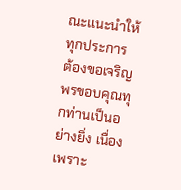ณะแนะนำให้ทุกประการ ต้องขอเจริญพรขอบคุณทุกท่านเป็นอย่างยิ่ง เนื่องเพราะ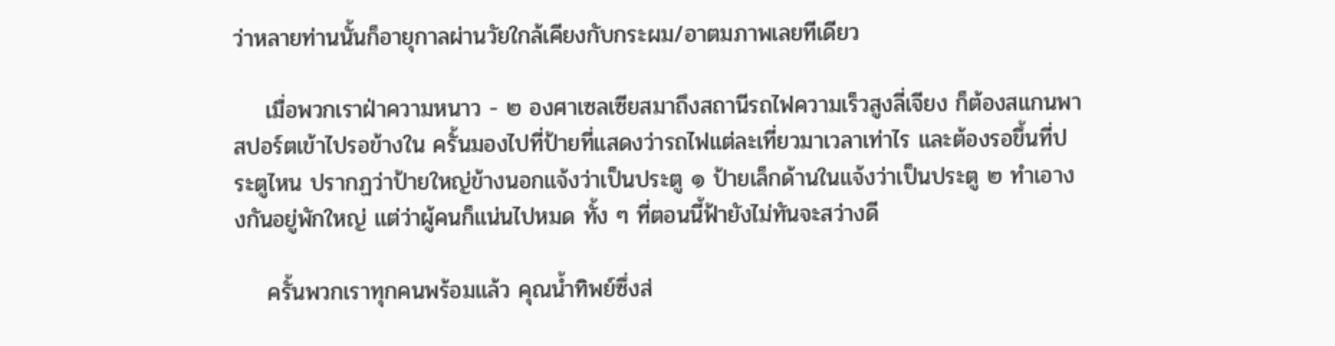ว่าหลายท่านนั้นก็อายุกาลผ่านวัยใกล้เคียงกับกระผม/อาตมภาพเลยทีเดียว

    เมื่อพวกเราฝ่าความหนาว - ๒ องศาเซลเซียสมาถึงสถานีรถไฟความเร็วสูงลี่เจียง ก็ต้องสแกนพาสปอร์ตเข้าไปรอข้างใน ครั้นมองไปที่ป้ายที่แสดงว่ารถไฟแต่ละเที่ยวมาเวลาเท่าไร และต้องรอขึ้นที่ประตูไหน ปรากฏว่าป้ายใหญ่ข้างนอกแจ้งว่าเป็นประตู ๑ ป้ายเล็กด้านในแจ้งว่าเป็นประตู ๒ ทำเอางงกันอยู่พักใหญ่ แต่ว่าผู้คนก็แน่นไปหมด ทั้ง ๆ ที่ตอนนี้ฟ้ายังไม่ทันจะสว่างดี

    ครั้นพวกเราทุกคนพร้อมแล้ว คุณน้ำทิพย์ซึ่งส่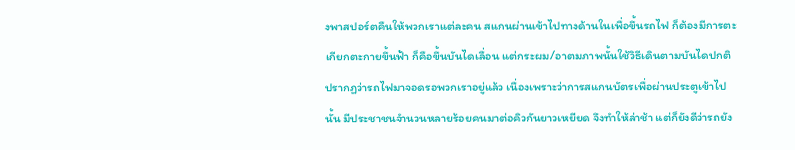งพาสปอร์ตคืนให้พวกเราแต่ละคน สแกนผ่านเข้าไปทางด้านในเพื่อขึ้นรถไฟ ก็ต้องมีการตะเกียกตะกายขึ้นฟ้า ก็คือขึ้นบันไดเลื่อน แต่กระผม/อาตมภาพนั้นใช้วิธีเดินตามบันไดปกติ ปรากฏว่ารถไฟมาจอดรอพวกเราอยู่แล้ว เนื่องเพราะว่าการสแกนบัตรเพื่อผ่านประตูเข้าไปนั้น มีประชาชนจำนวนหลายร้อยคนมาต่อคิวกันยาวเหยียด จึงทำให้ล่าช้า แต่ก็ยังดีว่ารถยัง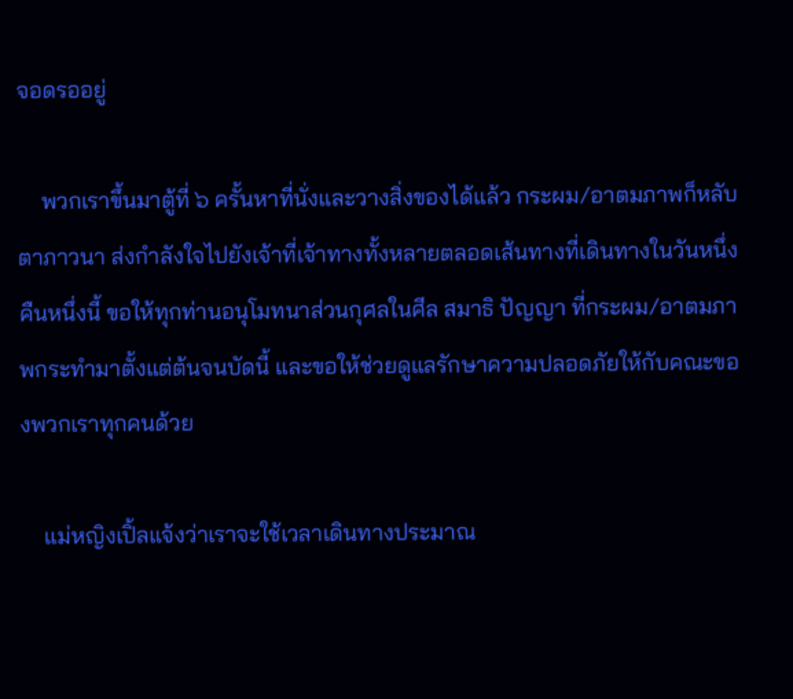จอดรออยู่

    พวกเราขึ้นมาตู้ที่ ๖ ครั้นหาที่นั่งและวางสิ่งของได้แล้ว กระผม/อาตมภาพก็หลับตาภาวนา ส่งกำลังใจไปยังเจ้าที่เจ้าทางทั้งหลายตลอดเส้นทางที่เดินทางในวันหนึ่งคืนหนึ่งนี้ ขอให้ทุกท่านอนุโมทนาส่วนกุศลในศีล สมาธิ ปัญญา ที่กระผม/อาตมภาพกระทำมาตั้งแต่ต้นจนบัดนี้ และขอให้ช่วยดูแลรักษาความปลอดภัยให้กับคณะของพวกเราทุกคนด้วย

    แม่หญิงเปิ้ลแจ้งว่าเราจะใช้เวลาเดินทางประมาณ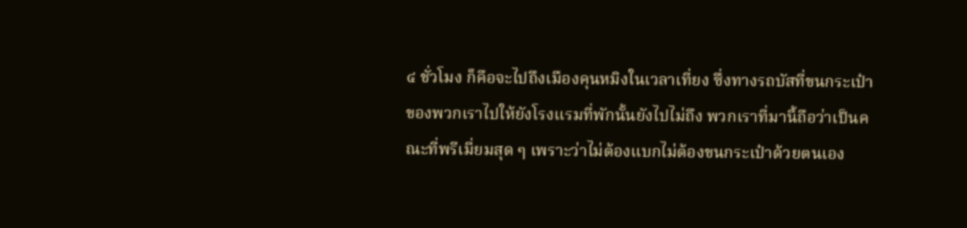๔ ชั่วโมง ก็คือจะไปถึงเมืองคุนหมิงในเวลาเที่ยง ซึ่งทางรถบัสที่ขนกระเป๋าของพวกเราไปให้ยังโรงแรมที่พักนั้นยังไปไม่ถึง พวกเราที่มานี้ถือว่าเป็นคณะที่พรีเมี่ยมสุด ๆ เพราะว่าไม่ต้องแบกไม่ต้องขนกระเป๋าด้วยตนเอง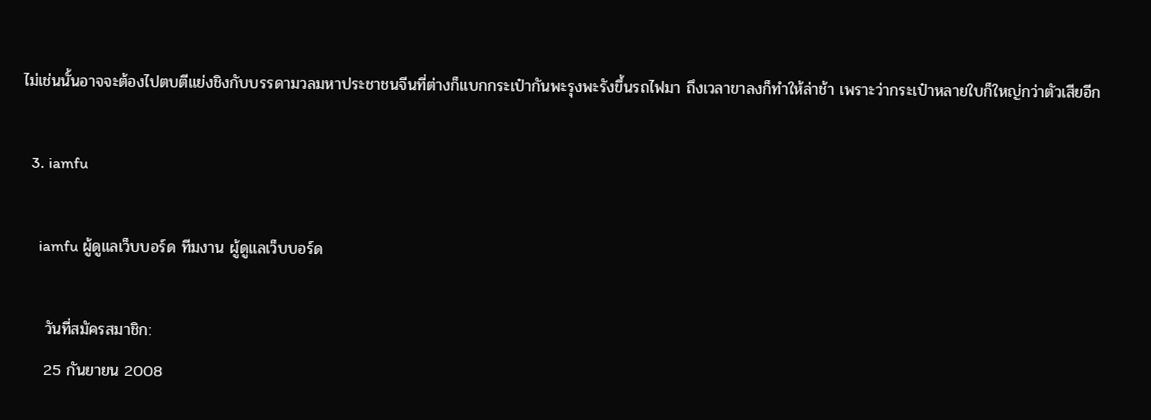ไม่เช่นนั้นอาจจะต้องไปตบตีแย่งชิงกับบรรดามวลมหาประชาชนจีนที่ต่างก็แบกกระเป๋ากันพะรุงพะรังขึ้นรถไฟมา ถึงเวลาขาลงก็ทำให้ล่าช้า เพราะว่ากระเป๋าหลายใบก็ใหญ่กว่าตัวเสียอีก

  3. iamfu

    iamfu ผู้ดูแลเว็บบอร์ด ทีมงาน ผู้ดูแลเว็บบอร์ด

    วันที่สมัครสมาชิก:
    25 กันยายน 2008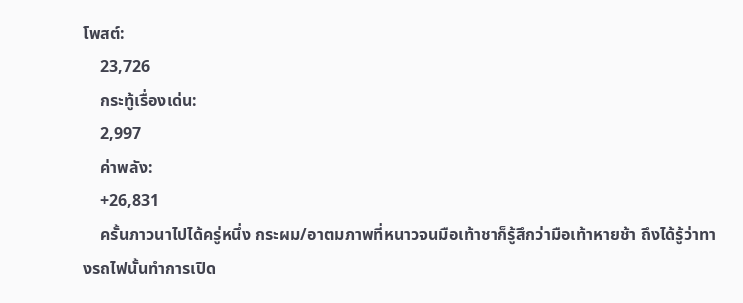โพสต์:
    23,726
    กระทู้เรื่องเด่น:
    2,997
    ค่าพลัง:
    +26,831
    ครั้นภาวนาไปได้ครู่หนึ่ง กระผม/อาตมภาพที่หนาวจนมือเท้าชาก็รู้สึกว่ามือเท้าหายช้า ถึงได้รู้ว่าทางรถไฟนั้นทำการเปิด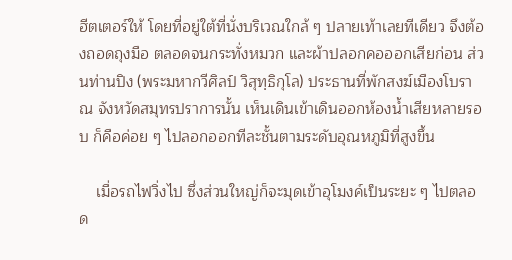ฮีตเตอร์ให้ โดยที่อยู่ใต้ที่นั่งบริเวณใกล้ ๆ ปลายเท้าเลยทีเดียว จึงต้องถอดถุงมือ ตลอดจนกระทั่งหมวก และผ้าปลอกคอออกเสียก่อน ส่วนท่านปิง (พระมหากวีศิลป์ วิสุทฺธิกุโล) ประธานที่พักสงฆ์เมืองโบราณ จังหวัดสมุทรปราการนั้น เห็นเดินเข้าเดินออกห้องน้ำเสียหลายรอบ ก็คือค่อย ๆ ไปลอกออกทีละชั้นตามระดับอุณหภูมิที่สูงขึ้น

    เมื่อรถไฟวิ่งไป ซึ่งส่วนใหญ่ก็จะมุดเข้าอุโมงค์เป็นระยะ ๆ ไปตลอด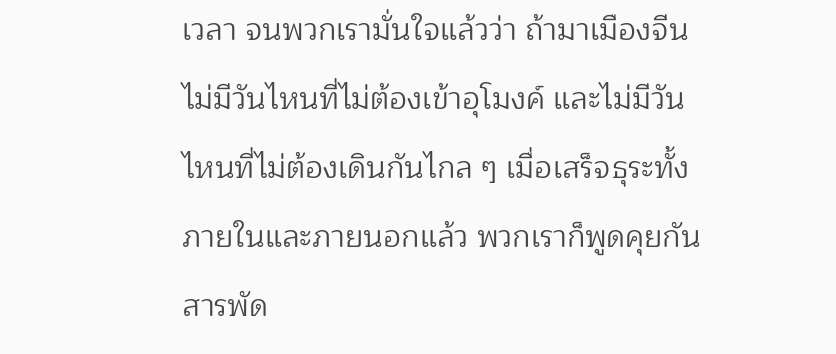เวลา จนพวกเรามั่นใจแล้วว่า ถ้ามาเมืองจีน ไม่มีวันไหนที่ไม่ต้องเข้าอุโมงค์ และไม่มีวันไหนที่ไม่ต้องเดินกันไกล ๆ เมื่อเสร็จธุระทั้งภายในและภายนอกแล้ว พวกเราก็พูดคุยกันสารพัด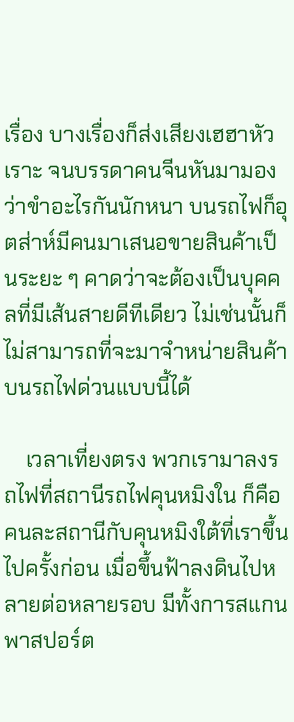เรื่อง บางเรื่องก็ส่งเสียงเฮฮาหัวเราะ จนบรรดาคนจีนหันมามองว่าขำอะไรกันนักหนา บนรถไฟก็อุตส่าห์มีคนมาเสนอขายสินค้าเป็นระยะ ๆ คาดว่าจะต้องเป็นบุคคลที่มีเส้นสายดีทีเดียว ไม่เช่นนั้นก็ไม่สามารถที่จะมาจำหน่ายสินค้าบนรถไฟด่วนแบบนี้ได้

    เวลาเที่ยงตรง พวกเรามาลงรถไฟที่สถานีรถไฟคุนหมิงใน ก็คือคนละสถานีกับคุนหมิงใต้ที่เราขึ้นไปครั้งก่อน เมื่อขึ้นฟ้าลงดินไปหลายต่อหลายรอบ มีทั้งการสแกนพาสปอร์ต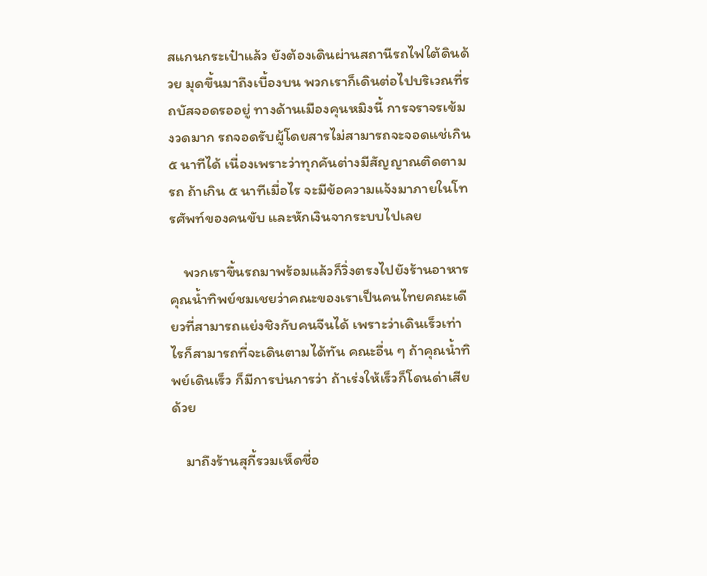สแกนกระเป๋าแล้ว ยังต้องเดินผ่านสถานีรถไฟใต้ดินด้วย มุดขึ้นมาถึงเบื้องบน พวกเราก็เดินต่อไปบริเวณที่รถบัสจอดรออยู่ ทางด้านเมืองคุนหมิงนี้ การจราจรเข้มงวดมาก รถจอดรับผู้โดยสารไม่สามารถจะจอดแช่เกิน ๕ นาทีได้ เนื่องเพราะว่าทุกคันต่างมีสัญญาณติดตามรถ ถ้าเกิน ๕ นาทีเมื่อไร จะมีข้อความแจ้งมาภายในโทรศัพท์ของคนขับ และหักเงินจากระบบไปเลย

    พวกเราขึ้นรถมาพร้อมแล้วก็วิ่งตรงไปยังร้านอาหาร คุณน้ำทิพย์ชมเชยว่าคณะของเราเป็นคนไทยคณะเดียวที่สามารถแย่งชิงกับคนจีนได้ เพราะว่าเดินเร็วเท่าไรก็สามารถที่จะเดินตามได้ทัน คณะอื่น ๆ ถ้าคุณน้ำทิพย์เดินเร็ว ก็มีการบ่นการว่า ถ้าเร่งให้เร็วก็โดนด่าเสียด้วย

    มาถึงร้านสุกี้รวมเห็ดชื่อ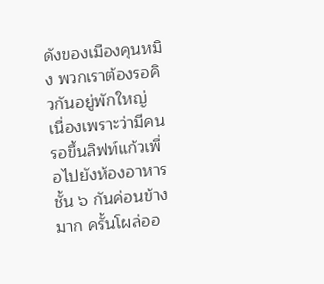ดังของเมืองคุนหมิง พวกเราต้องรอคิวกันอยู่พักใหญ่ เนื่องเพราะว่ามีคนรอขึ้นลิฟท์แก้วเพื่อไปยังห้องอาหารชั้น ๖ กันค่อนข้างมาก ครั้นโผล่ออ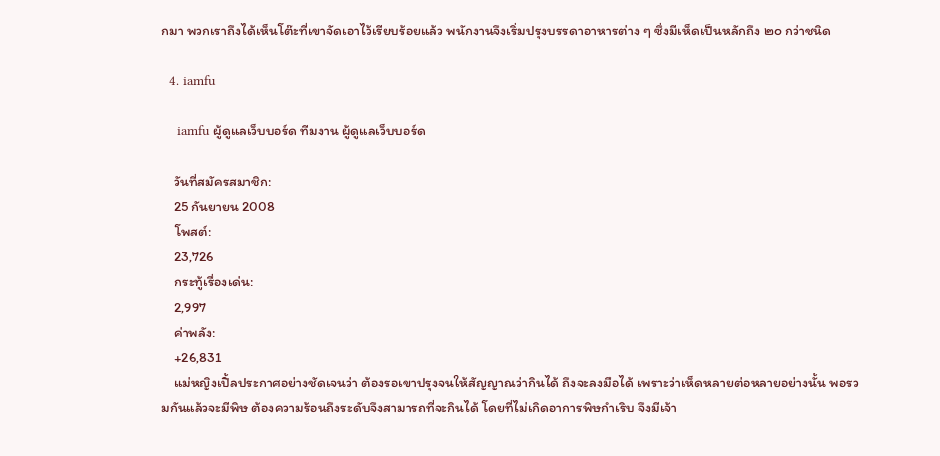กมา พวกเราถึงได้เห็นโต๊ะที่เขาจัดเอาไว้เรียบร้อยแล้ว พนักงานจึงเริ่มปรุงบรรดาอาหารต่าง ๆ ซึ่งมีเห็ดเป็นหลักถึง ๒๐ กว่าชนิด

  4. iamfu

    iamfu ผู้ดูแลเว็บบอร์ด ทีมงาน ผู้ดูแลเว็บบอร์ด

    วันที่สมัครสมาชิก:
    25 กันยายน 2008
    โพสต์:
    23,726
    กระทู้เรื่องเด่น:
    2,997
    ค่าพลัง:
    +26,831
    แม่หญิงเปิ้ลประกาศอย่างชัดเจนว่า ต้องรอเขาปรุงจนให้สัญญาณว่ากินได้ ถึงจะลงมือได้ เพราะว่าเห็ดหลายต่อหลายอย่างนั้น พอรวมกันแล้วจะมีพิษ ต้องความร้อนถึงระดับจึงสามารถที่จะกินได้ โดยที่ไม่เกิดอาการพิษกำเริบ จึงมีเจ้า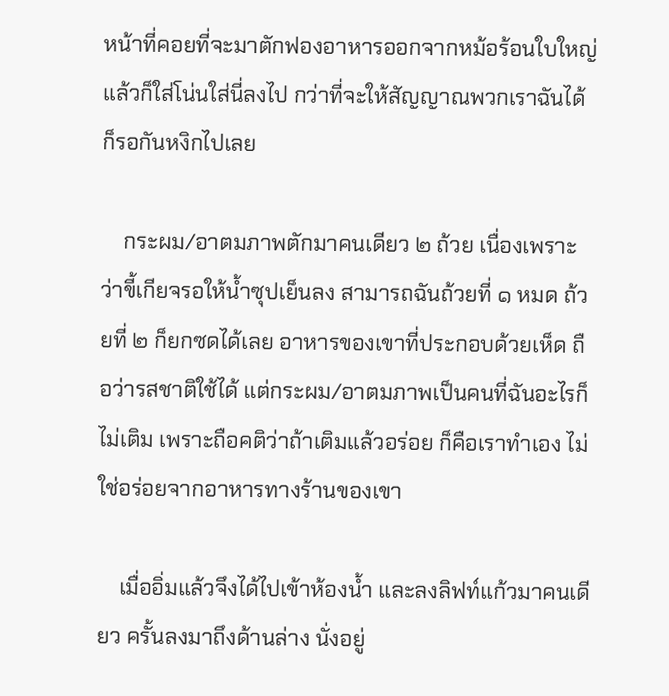หน้าที่คอยที่จะมาตักฟองอาหารออกจากหม้อร้อนใบใหญ่ แล้วก็ใส่โน่นใส่นี่ลงไป กว่าที่จะให้สัญญาณพวกเราฉันได้ก็รอกันหงิกไปเลย

    กระผม/อาตมภาพตักมาคนเดียว ๒ ถ้วย เนื่องเพราะว่าขี้เกียจรอให้น้ำซุปเย็นลง สามารถฉันถ้วยที่ ๑ หมด ถ้วยที่ ๒ ก็ยกซดได้เลย อาหารของเขาที่ประกอบด้วยเห็ด ถือว่ารสชาติใช้ได้ แต่กระผม/อาตมภาพเป็นคนที่ฉันอะไรก็ไม่เติม เพราะถือคติว่าถ้าเติมแล้วอร่อย ก็คือเราทำเอง ไม่ใช่อร่อยจากอาหารทางร้านของเขา

    เมื่ออิ่มแล้วจึงได้ไปเข้าห้องน้ำ และลงลิฟท์แก้วมาคนเดียว ครั้นลงมาถึงด้านล่าง นั่งอยู่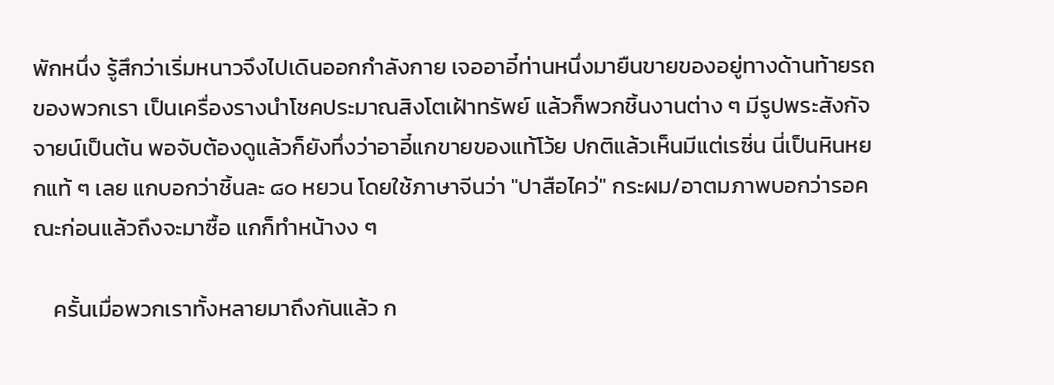พักหนึ่ง รู้สึกว่าเริ่มหนาวจึงไปเดินออกกำลังกาย เจออาอี๋ท่านหนึ่งมายืนขายของอยู่ทางด้านท้ายรถของพวกเรา เป็นเครื่องรางนำโชคประมาณสิงโตเฝ้าทรัพย์ แล้วก็พวกชิ้นงานต่าง ๆ มีรูปพระสังกัจจายน์เป็นต้น พอจับต้องดูแล้วก็ยังทึ่งว่าอาอี๋แกขายของแท้โว้ย ปกติแล้วเห็นมีแต่เรซิ่น นี่เป็นหินหยกแท้ ๆ เลย แกบอกว่าชิ้นละ ๘๐ หยวน โดยใช้ภาษาจีนว่า "ปาสือไคว่" กระผม/อาตมภาพบอกว่ารอคณะก่อนแล้วถึงจะมาซื้อ แกก็ทำหน้างง ๆ

    ครั้นเมื่อพวกเราทั้งหลายมาถึงกันแล้ว ก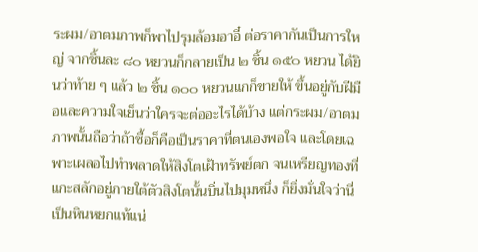ระผม/อาตมภาพก็พาไปรุมล้อมอาอี๋ ต่อราคากันเป็นการใหญ่ จากชิ้นละ ๘๐ หยวนก็กลายเป็น ๒ ชิ้น ๑๕๐ หยวน ได้ยินว่าท้าย ๆ แล้ว ๒ ชิ้น ๑๐๐ หยวนแกก็ขายให้ ขึ้นอยู่กับฝีมือและความใจเย็นว่าใครจะต่ออะไรได้บ้าง แต่กระผม/อาตมภาพนั้นถือว่าถ้าซื้อก็คือเป็นราคาที่ตนเองพอใจ และโดยเฉพาะเผลอไปทำพลาดให้สิงโตเฝ้าทรัพย์ตก จนเหรียญทองที่แกะสลักอยู่ภายใต้ตัวสิงโตนั้นบิ่นไปมุมหนึ่ง ก็ยิ่งมั่นใจว่านี่เป็นหินหยกแท้แน่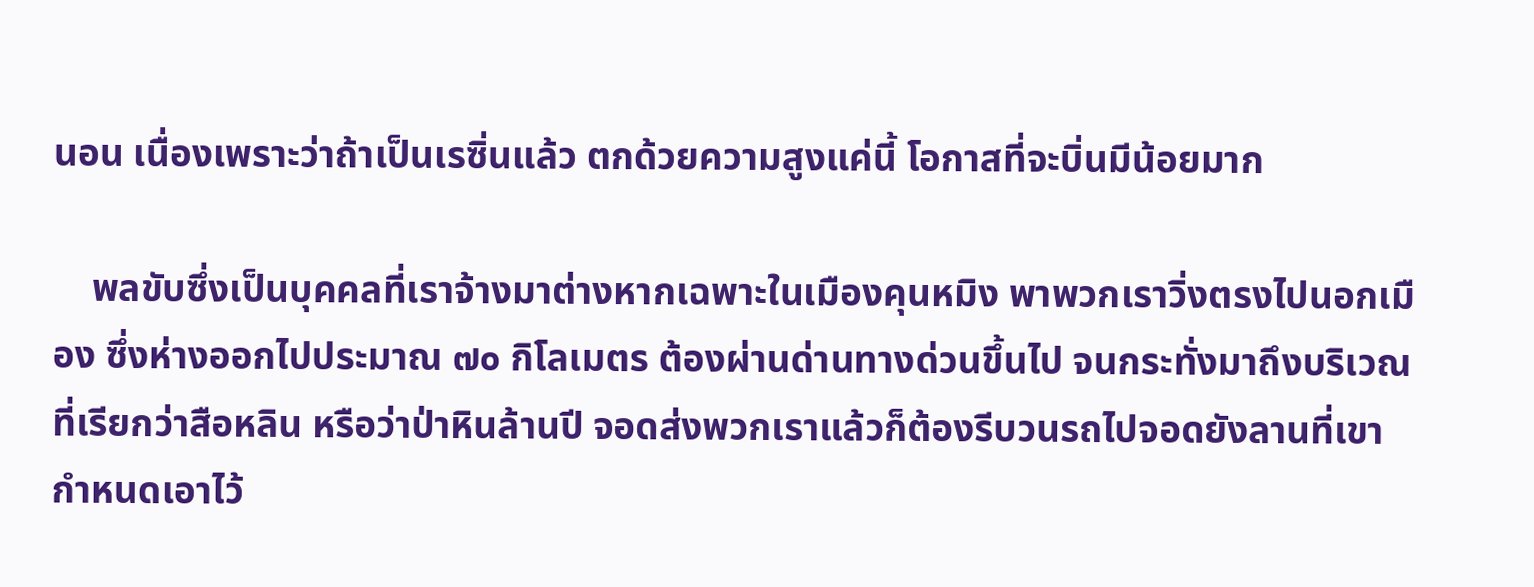นอน เนื่องเพราะว่าถ้าเป็นเรซิ่นแล้ว ตกด้วยความสูงแค่นี้ โอกาสที่จะบิ่นมีน้อยมาก

    พลขับซึ่งเป็นบุคคลที่เราจ้างมาต่างหากเฉพาะในเมืองคุนหมิง พาพวกเราวิ่งตรงไปนอกเมือง ซึ่งห่างออกไปประมาณ ๗๐ กิโลเมตร ต้องผ่านด่านทางด่วนขึ้นไป จนกระทั่งมาถึงบริเวณที่เรียกว่าสือหลิน หรือว่าป่าหินล้านปี จอดส่งพวกเราแล้วก็ต้องรีบวนรถไปจอดยังลานที่เขากำหนดเอาไว้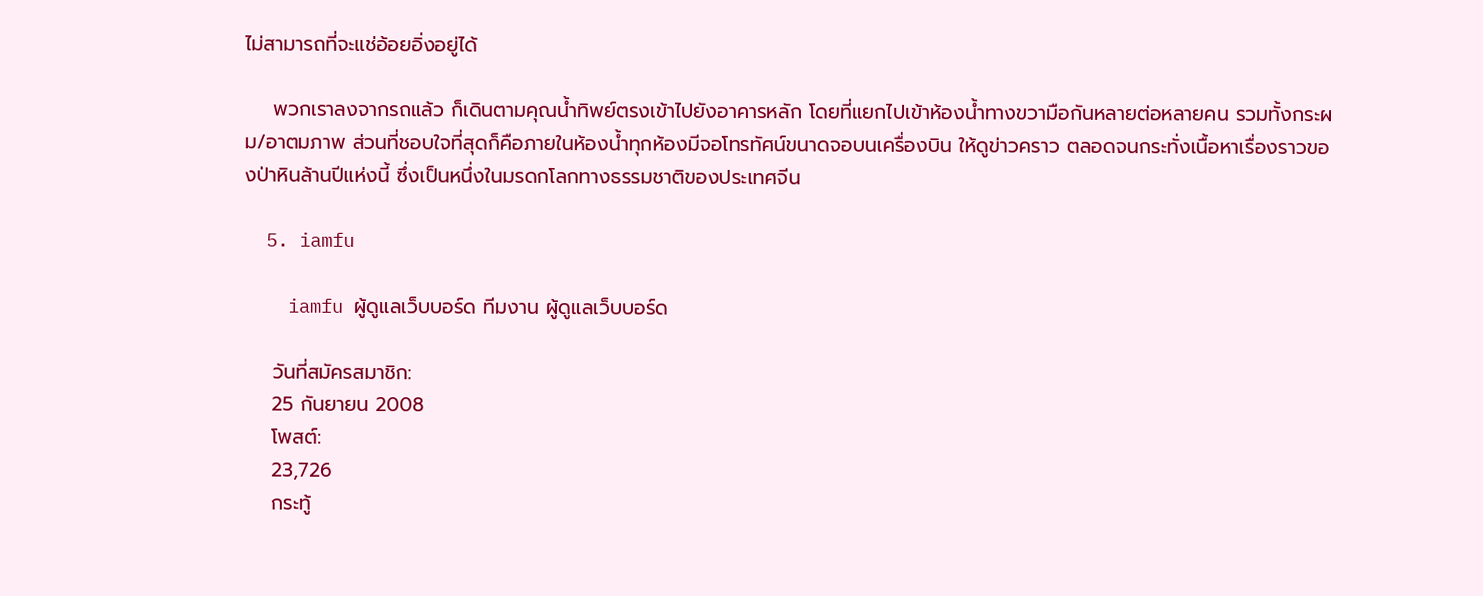ไม่สามารถที่จะแช่อ้อยอิ่งอยู่ได้

    พวกเราลงจากรถแล้ว ก็เดินตามคุณน้ำทิพย์ตรงเข้าไปยังอาคารหลัก โดยที่แยกไปเข้าห้องน้ำทางขวามือกันหลายต่อหลายคน รวมทั้งกระผม/อาตมภาพ ส่วนที่ชอบใจที่สุดก็คือภายในห้องน้ำทุกห้องมีจอโทรทัศน์ขนาดจอบนเครื่องบิน ให้ดูข่าวคราว ตลอดจนกระทั่งเนื้อหาเรื่องราวของป่าหินล้านปีแห่งนี้ ซึ่งเป็นหนึ่งในมรดกโลกทางธรรมชาติของประเทศจีน

  5. iamfu

    iamfu ผู้ดูแลเว็บบอร์ด ทีมงาน ผู้ดูแลเว็บบอร์ด

    วันที่สมัครสมาชิก:
    25 กันยายน 2008
    โพสต์:
    23,726
    กระทู้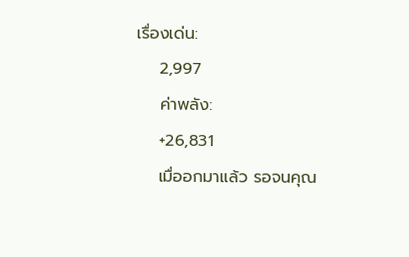เรื่องเด่น:
    2,997
    ค่าพลัง:
    +26,831
    เมื่ออกมาแล้ว รอจนคุณ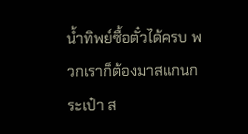น้ำทิพย์ซื้อตั๋วได้ครบ พวกเราก็ต้องมาสแกนกระเป๋า ส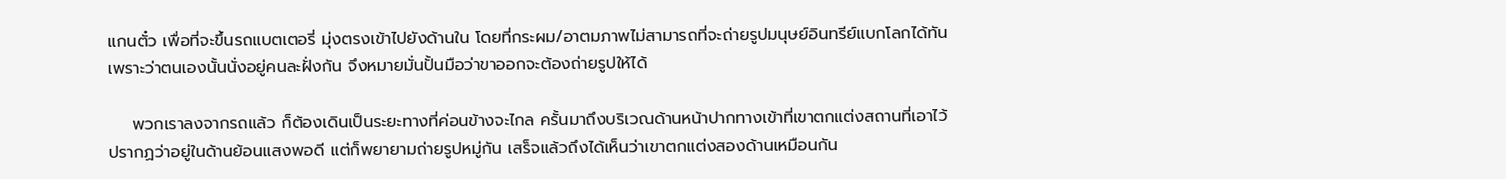แกนตั๋ว เพื่อที่จะขึ้นรถแบตเตอรี่ มุ่งตรงเข้าไปยังด้านใน โดยที่กระผม/อาตมภาพไม่สามารถที่จะถ่ายรูปมนุษย์อินทรีย์แบกโลกได้ทัน เพราะว่าตนเองนั้นนั่งอยู่คนละฝั่งกัน จึงหมายมั่นปั้นมือว่าขาออกจะต้องถ่ายรูปให้ได้

    พวกเราลงจากรถแล้ว ก็ต้องเดินเป็นระยะทางที่ค่อนข้างจะไกล ครั้นมาถึงบริเวณด้านหน้าปากทางเข้าที่เขาตกแต่งสถานที่เอาไว้ ปรากฏว่าอยู่ในด้านย้อนแสงพอดี แต่ก็พยายามถ่ายรูปหมู่กัน เสร็จแล้วถึงได้เห็นว่าเขาตกแต่งสองด้านเหมือนกัน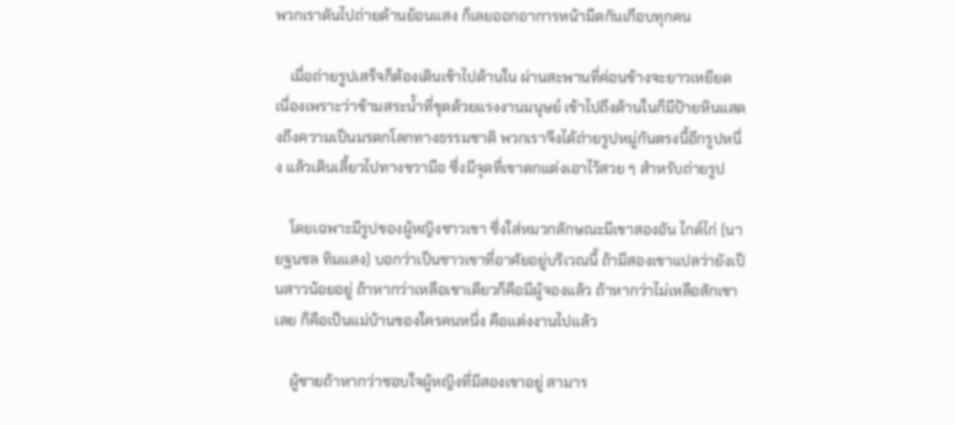พวกเราดันไปถ่ายด้านย้อนแสง ก็เลยออกอาการหน้ามืดกันเกือบทุกคน

    เมื่อถ่ายรูปเสร็จก็ต้องเดินเข้าไปด้านใน ผ่านสะพานที่ค่อนข้างจะยาวเหยียด เนื่องเพราะว่าข้ามสระน้ำที่ขุดด้วยแรงงานมนุษย์ เข้าไปถึงด้านในก็มีป้ายหินแสดงถึงความเป็นมรดกโลกทางธรรมชาติ พวกเราจึงได้ถ่ายรูปหมู่กันตรงนี้อีกรูปหนึ่ง แล้วเดินเลี้ยวไปทางขวามือ ซึ่งมีจุดที่เขาตกแต่งเอาไว้สวย ๆ สำหรับถ่ายรูป

    โดยเฉพาะมีรูปของผู้หญิงชาวเขา ซึ่งใส่หมวกลักษณะมีเขาสองอัน ไกด์ไก่ (นายฐนชล ทิมแสง) บอกว่าเป็นชาวเขาที่อาศัยอยู่บริเวณนี้ ถ้ามีสองเขาแปลว่ายังเป็นสาวน้อยอยู่ ถ้าหากว่าเหลือเขาเดียวก็คือมีผู้จองแล้ว ถ้าหากว่าไม่เหลือสักเขาเลย ก็คือเป็นแม่บ้านของใครคนหนึ่ง คือแต่งงานไปแล้ว

    ผู้ชายถ้าหากว่าชอบใจผู้หญิงที่มีสองเขาอยู่ สามาร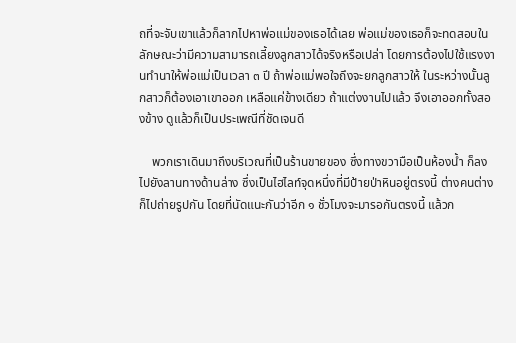ถที่จะจับเขาแล้วก็ลากไปหาพ่อแม่ของเธอได้เลย พ่อแม่ของเธอก็จะทดสอบในลักษณะว่ามีความสามารถเลี้ยงลูกสาวได้จริงหรือเปล่า โดยการต้องไปใช้แรงงานทำนาให้พ่อแม่เป็นเวลา ๓ ปี ถ้าพ่อแม่พอใจถึงจะยกลูกสาวให้ ในระหว่างนั้นลูกสาวก็ต้องเอาเขาออก เหลือแค่ข้างเดียว ถ้าแต่งงานไปแล้ว จึงเอาออกทั้งสองข้าง ดูแล้วก็เป็นประเพณีที่ชัดเจนดี

    พวกเราเดินมาถึงบริเวณที่เป็นร้านขายของ ซึ่งทางขวามือเป็นห้องน้ำ ก็ลงไปยังลานทางด้านล่าง ซึ่งเป็นไฮไลท์จุดหนึ่งที่มีป้ายป่าหินอยู่ตรงนี้ ต่างคนต่างก็ไปถ่ายรูปกัน โดยที่นัดแนะกันว่าอีก ๑ ชั่วโมงจะมารอกันตรงนี้ แล้วก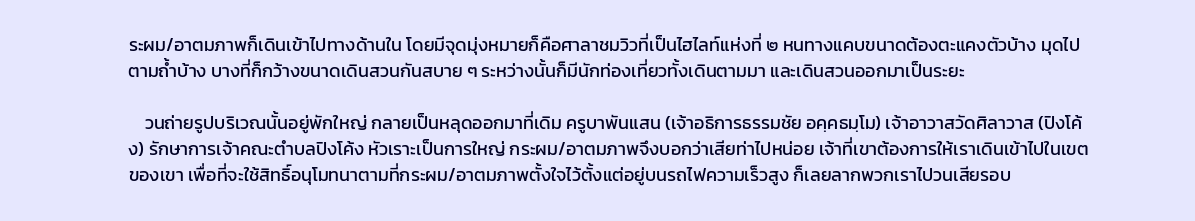ระผม/อาตมภาพก็เดินเข้าไปทางด้านใน โดยมีจุดมุ่งหมายก็คือศาลาชมวิวที่เป็นไฮไลท์แห่งที่ ๒ หนทางแคบขนาดต้องตะแคงตัวบ้าง มุดไปตามถ้ำบ้าง บางที่ก็กว้างขนาดเดินสวนกันสบาย ๆ ระหว่างนั้นก็มีนักท่องเที่ยวทั้งเดินตามมา และเดินสวนออกมาเป็นระยะ

    วนถ่ายรูปบริเวณนั้นอยู่พักใหญ่ กลายเป็นหลุดออกมาที่เดิม ครูบาพันแสน (เจ้าอธิการธรรมชัย อคฺคธมฺโม) เจ้าอาวาสวัดศิลาวาส (ปิงโค้ง) รักษาการเจ้าคณะตำบลปิงโค้ง หัวเราะเป็นการใหญ่ กระผม/อาตมภาพจึงบอกว่าเสียท่าไปหน่อย เจ้าที่เขาต้องการให้เราเดินเข้าไปในเขตของเขา เพื่อที่จะใช้สิทธิ์อนุโมทนาตามที่กระผม/อาตมภาพตั้งใจไว้ตั้งแต่อยู่บนรถไฟความเร็วสูง ก็เลยลากพวกเราไปวนเสียรอบ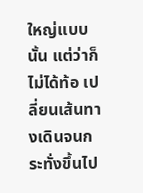ใหญ่แบบนั้น แต่ว่าก็ไม่ได้ท้อ เปลี่ยนเส้นทางเดินจนกระทั่งขึ้นไป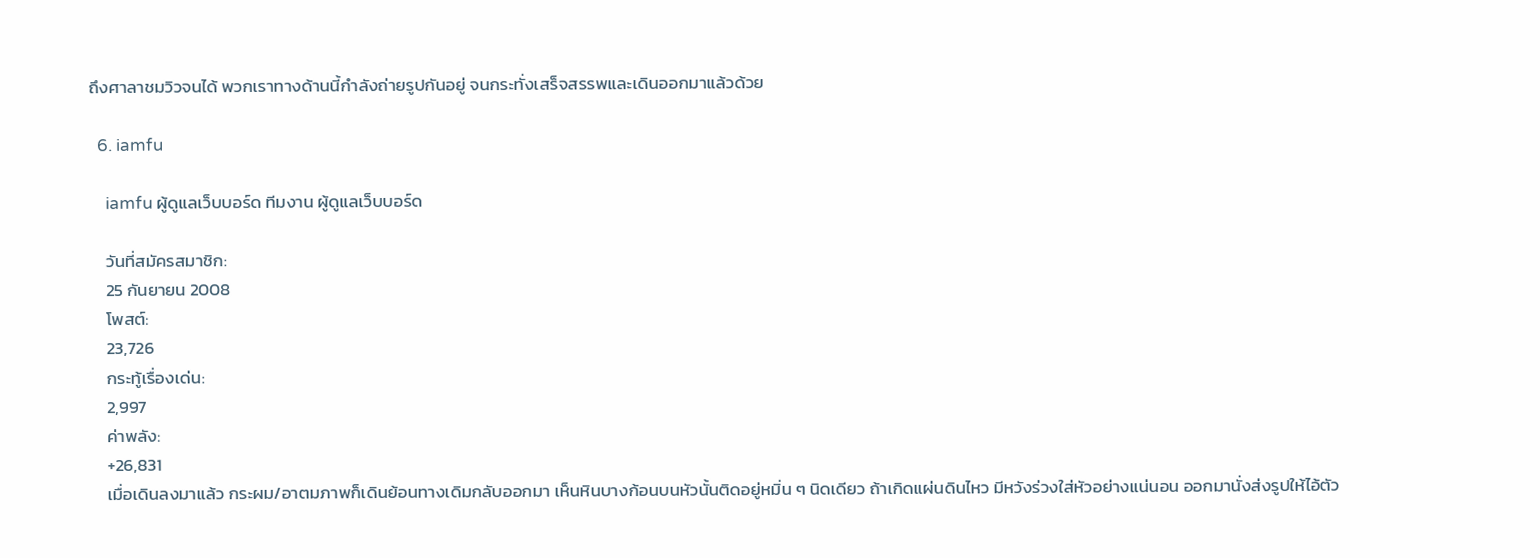ถึงศาลาชมวิวจนได้ พวกเราทางด้านนี้กำลังถ่ายรูปกันอยู่ จนกระทั่งเสร็จสรรพและเดินออกมาแล้วด้วย

  6. iamfu

    iamfu ผู้ดูแลเว็บบอร์ด ทีมงาน ผู้ดูแลเว็บบอร์ด

    วันที่สมัครสมาชิก:
    25 กันยายน 2008
    โพสต์:
    23,726
    กระทู้เรื่องเด่น:
    2,997
    ค่าพลัง:
    +26,831
    เมื่อเดินลงมาแล้ว กระผม/อาตมภาพก็เดินย้อนทางเดิมกลับออกมา เห็นหินบางก้อนบนหัวนั้นติดอยู่หมิ่น ๆ นิดเดียว ถ้าเกิดแผ่นดินไหว มีหวังร่วงใส่หัวอย่างแน่นอน ออกมานั่งส่งรูปให้ไอ้ตัว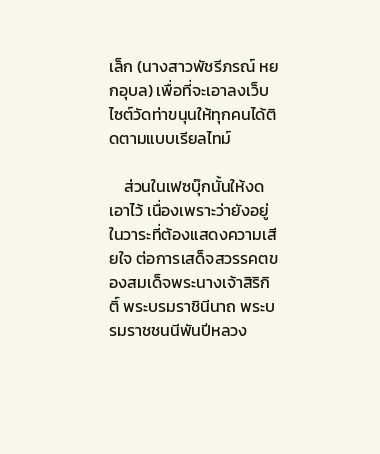เล็ก (นางสาวพัชรีภรณ์ หยกอุบล) เพื่อที่จะเอาลงเว็บไซต์วัดท่าขนุนให้ทุกคนได้ติดตามแบบเรียลไทม์

    ส่วนในเฟซบุ๊กนั้นให้งดเอาไว้ เนื่องเพราะว่ายังอยู่ในวาระที่ต้องแสดงความเสียใจ ต่อการเสด็จสวรรคตของสมเด็จพระนางเจ้าสิริกิติ์ พระบรมราชินีนาถ พระบรมราชชนนีพันปีหลวง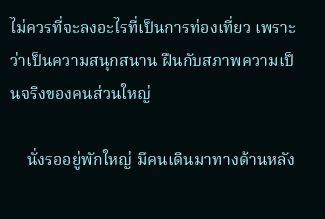ไม่ควรที่จะลงอะไรที่เป็นการท่องเที่ยว เพราะว่าเป็นความสนุกสนาน ฝืนกับสภาพความเป็นจริงของคนส่วนใหญ่

    นั่งรออยู่พักใหญ่ มีคนเดินมาทางด้านหลัง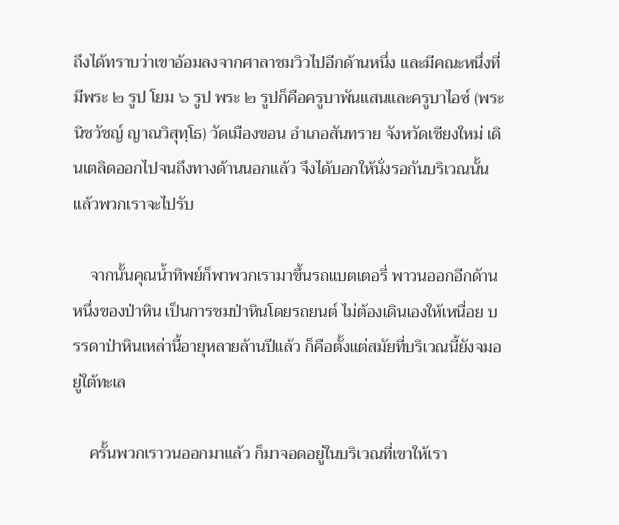ถึงได้ทราบว่าเขาอ้อมลงจากศาลาชมวิวไปอีกด้านหนึ่ง และมีคณะหนึ่งที่มีพระ ๒ รูป โยม ๖ รูป พระ ๒ รูปก็คือครูบาพันแสนและครูบาไอซ์ (พระนิชวัชญ์ ญาณวิสุทฺโธ) วัดเมืองขอน อำเภอสันทราย จังหวัดเชียงใหม่ เดินเตลิดออกไปจนถึงทางด้านนอกแล้ว จึงได้บอกให้นั่งรอกันบริเวณนั้น แล้วพวกเราจะไปรับ

    จากนั้นคุณน้ำทิพย์ก็พาพวกเรามาขึ้นรถแบตเตอรี่ พาวนออกอีกด้านหนึ่งของป่าหิน เป็นการชมป่าหินโดยรถยนต์ ไม่ต้องเดินเองให้เหนื่อย บรรดาป่าหินเหล่านี้อายุหลายล้านปีแล้ว ก็คือตั้งแต่สมัยที่บริเวณนี้ยังจมอยู่ใต้ทะเล

    ครั้นพวกเราวนออกมาแล้ว ก็มาจอดอยู่ในบริเวณที่เขาให้เรา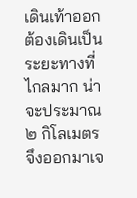เดินเท้าออก ต้องเดินเป็นระยะทางที่ไกลมาก น่าจะประมาณ ๒ กิโลเมตร จึงออกมาเจ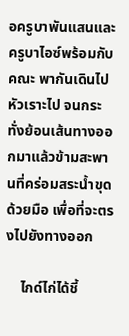อครูบาพันแสนและครูบาไอซ์พร้อมกับคณะ พากันเดินไปหัวเราะไป จนกระทั่งย้อนเส้นทางออกมาแล้วข้ามสะพานที่คร่อมสระน้ำขุดด้วยมือ เพื่อที่จะตรงไปยังทางออก

    ไกด์ไก่ได้ชี้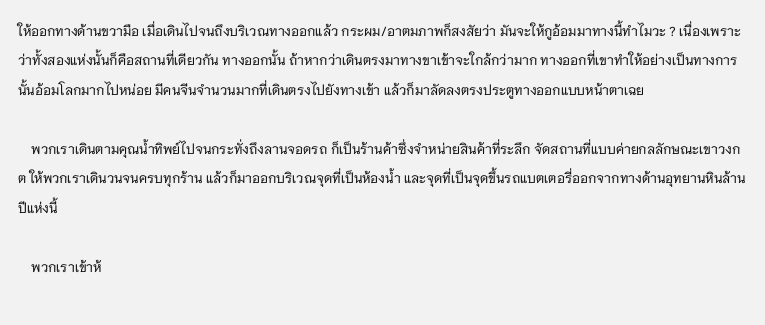ให้ออกทางด้านขวามือ เมื่อเดินไปจนถึงบริเวณทางออกแล้ว กระผม/อาตมภาพก็สงสัยว่า มันจะให้กูอ้อมมาทางนี้ทำไมวะ ? เนื่องเพราะว่าทั้งสองแห่งนั้นก็คือสถานที่เดียวกัน ทางออกนั้น ถ้าหากว่าเดินตรงมาทางขาเข้าจะใกล้กว่ามาก ทางออกที่เขาทำให้อย่างเป็นทางการนั้นอ้อมโลกมากไปหน่อย มีคนจีนจำนวนมากที่เดินตรงไปยังทางเข้า แล้วก็มาลัดลงตรงประตูทางออกแบบหน้าตาเฉย

    พวกเราเดินตามคุณน้ำทิพย์ไปจนกระทั่งถึงลานจอดรถ ก็เป็นร้านค้าซึ่งจำหน่ายสินค้าที่ระลึก จัดสถานที่แบบค่ายกลลักษณะเขาวงกต ให้พวกเราเดินวนจนครบทุกร้าน แล้วก็มาออกบริเวณจุดที่เป็นห้องน้ำ และจุดที่เป็นจุดขึ้นรถแบตเตอรี่ออกจากทางด้านอุทยานหินล้านปีแห่งนี้

    พวกเราเข้าห้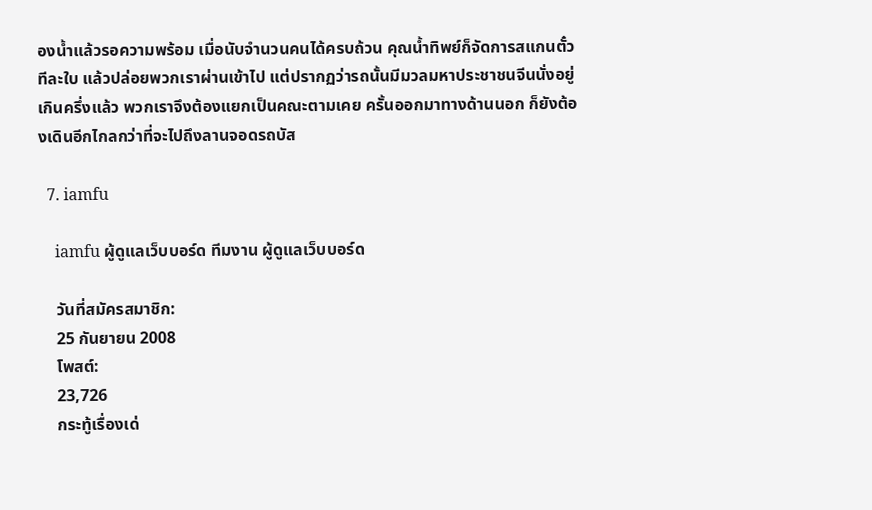องน้ำแล้วรอความพร้อม เมื่อนับจำนวนคนได้ครบถ้วน คุณน้ำทิพย์ก็จัดการสแกนตั๋วทีละใบ แล้วปล่อยพวกเราผ่านเข้าไป แต่ปรากฏว่ารถนั้นมีมวลมหาประชาชนจีนนั่งอยู่เกินครึ่งแล้ว พวกเราจึงต้องแยกเป็นคณะตามเคย ครั้นออกมาทางด้านนอก ก็ยังต้องเดินอีกไกลกว่าที่จะไปถึงลานจอดรถบัส

  7. iamfu

    iamfu ผู้ดูแลเว็บบอร์ด ทีมงาน ผู้ดูแลเว็บบอร์ด

    วันที่สมัครสมาชิก:
    25 กันยายน 2008
    โพสต์:
    23,726
    กระทู้เรื่องเด่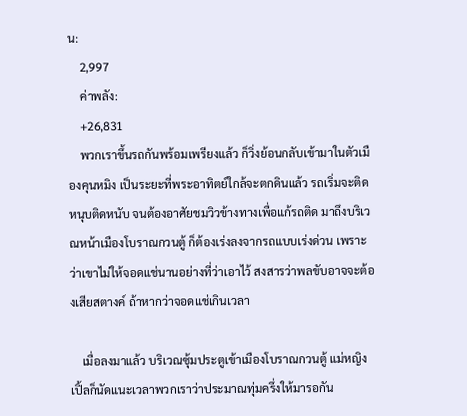น:
    2,997
    ค่าพลัง:
    +26,831
    พวกเราขึ้นรถกันพร้อมเพรียงแล้ว ก็วิ่งย้อนกลับเข้ามาในตัวเมืองคุนหมิง เป็นระยะที่พระอาทิตย์ใกล้จะตกดินแล้ว รถเริ่มจะติดหนุบติดหนับ จนต้องอาศัยชมวิวข้างทางเพื่อแก้รถติด มาถึงบริเวณหน้าเมืองโบราณกวนตู้ ก็ต้องเร่งลงจากรถแบบเร่งด่วน เพราะว่าเขาไม่ให้จอดแช่นานอย่างที่ว่าเอาไว้ สงสารว่าพลขับอาจจะต้องเสียสตางค์ ถ้าหากว่าจอดแช่เกินเวลา

    เมื่อลงมาแล้ว บริเวณซุ้มประตูเข้าเมืองโบราณกวนตู้ แม่หญิงเปิ้ลก็นัดแนะเวลาพวกเราว่าประมาณทุ่มครึ่งให้มารอกัน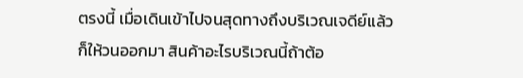ตรงนี้ เมื่อเดินเข้าไปจนสุดทางถึงบริเวณเจดีย์แล้วก็ให้วนออกมา สินค้าอะไรบริเวณนี้ถ้าต้อ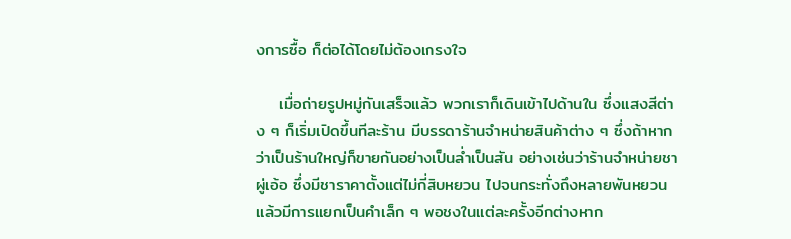งการซื้อ ก็ต่อได้โดยไม่ต้องเกรงใจ

    เมื่อถ่ายรูปหมู่กันเสร็จแล้ว พวกเราก็เดินเข้าไปด้านใน ซึ่งแสงสีต่าง ๆ ก็เริ่มเปิดขึ้นทีละร้าน มีบรรดาร้านจำหน่ายสินค้าต่าง ๆ ซึ่งถ้าหากว่าเป็นร้านใหญ่ก็ขายกันอย่างเป็นล่ำเป็นสัน อย่างเช่นว่าร้านจำหน่ายชาผู่เอ้อ ซึ่งมีชาราคาตั้งแต่ไม่กี่สิบหยวน ไปจนกระทั่งถึงหลายพันหยวน แล้วมีการแยกเป็นคำเล็ก ๆ พอชงในแต่ละครั้งอีกต่างหาก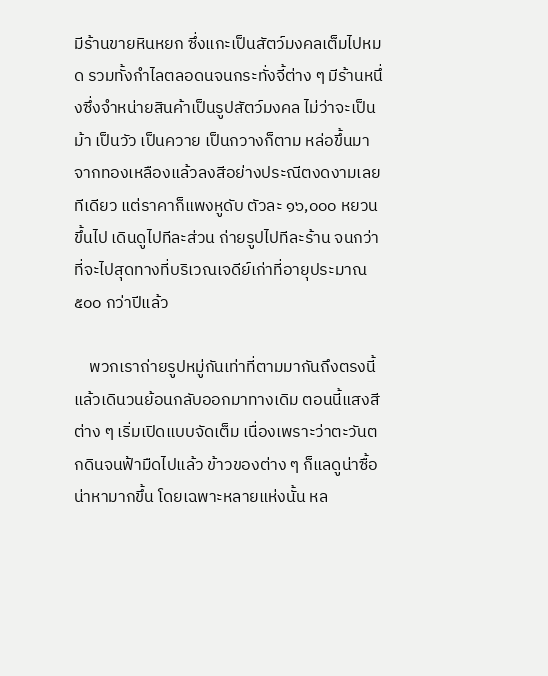มีร้านขายหินหยก ซึ่งแกะเป็นสัตว์มงคลเต็มไปหมด รวมทั้งกำไลตลอดนจนกระทั่งจี้ต่าง ๆ มีร้านหนึ่งซึ่งจำหน่ายสินค้าเป็นรูปสัตว์มงคล ไม่ว่าจะเป็นม้า เป็นวัว เป็นควาย เป็นกวางก็ตาม หล่อขึ้นมาจากทองเหลืองแล้วลงสีอย่างประณีตงดงามเลยทีเดียว แต่ราคาก็แพงหูดับ ตัวละ ๑๖,๐๐๐ หยวนขึ้นไป เดินดูไปทีละส่วน ถ่ายรูปไปทีละร้าน จนกว่าที่จะไปสุดทางที่บริเวณเจดีย์เก่าที่อายุประมาณ ๕๐๐ กว่าปีแล้ว

    พวกเราถ่ายรูปหมู่กันเท่าที่ตามมากันถึงตรงนี้ แล้วเดินวนย้อนกลับออกมาทางเดิม ตอนนี้แสงสีต่าง ๆ เริ่มเปิดแบบจัดเต็ม เนื่องเพราะว่าตะวันตกดินจนฟ้ามืดไปแล้ว ข้าวของต่าง ๆ ก็แลดูน่าซื้อน่าหามากขึ้น โดยเฉพาะหลายแห่งนั้น หล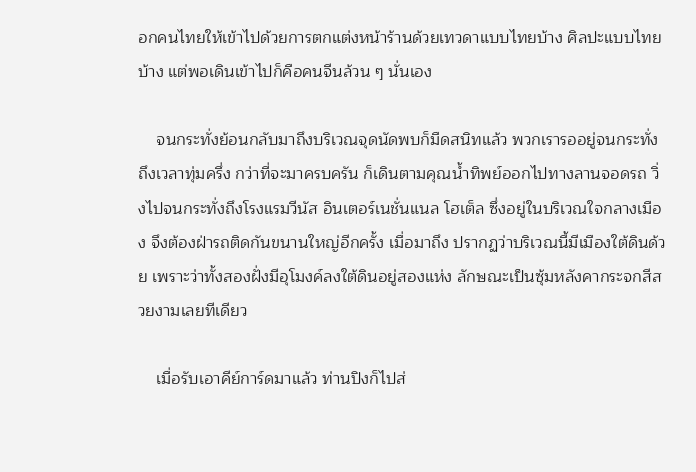อกคนไทยให้เข้าไปด้วยการตกแต่งหน้าร้านด้วยเทวดาแบบไทยบ้าง ศิลปะแบบไทยบ้าง แต่พอเดินเข้าไปก็คือคนจีนล้วน ๆ นั่นเอง

    จนกระทั่งย้อนกลับมาถึงบริเวณจุดนัดพบก็มืดสนิทแล้ว พวกเรารออยู่จนกระทั่งถึงเวลาทุ่มครึ่ง กว่าที่จะมาครบครัน ก็เดินตามคุณน้ำทิพย์ออกไปทางลานจอดรถ วิ่งไปจนกระทั่งถึงโรงแรมวีนัส อินเตอร์เนชั่นแนล โฮเต็ล ซึ่งอยู่ในบริเวณใจกลางเมือง จึงต้องฝ่ารถติดกันขนานใหญ่อีกครั้ง เมื่อมาถึง ปรากฏว่าบริเวณนี้มีเมืองใต้ดินด้วย เพราะว่าทั้งสองฝั่งมีอุโมงค์ลงใต้ดินอยู่สองแห่ง ลักษณะเป็นซุ้มหลังคากระจกสีสวยงามเลยทีเดียว

    เมื่อรับเอาคีย์การ์ดมาแล้ว ท่านปิงก็ไปส่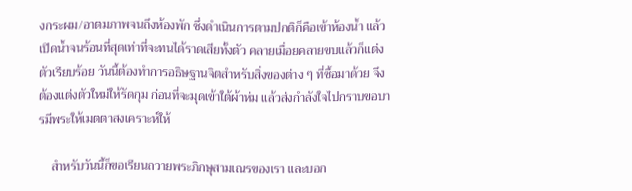งกระผม/อาตมภาพจนถึงห้องพัก ซึ่งดำเนินการตามปกติก็คือเข้าห้องน้ำ แล้วเปิดน้ำจนร้อนที่สุดเท่าที่จะทนได้ราดเสียทั้งตัว คลายเมื่อยคลายขบแล้วก็แต่งตัวเรียบร้อย วันนี้ต้องทำการอธิษฐานจิตสำหรับสิ่งของต่าง ๆ ที่ซื้อมาด้วย จึงต้องแต่งตัวใหม่ให้รัดกุม ก่อนที่จะมุดเข้าใต้ผ้าห่ม แล้วส่งกำลังใจไปกราบขอบารมีพระให้เมตตาสงเคราะห์ให้

    สำหรับวันนี้ก็ขอเรียนถวายพระภิกษุสามเณรของเรา และบอก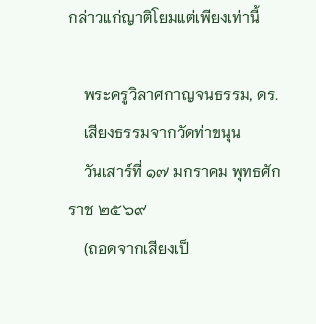กล่าวแก่ญาติโยมแต่เพียงเท่านี้

    พระครูวิลาศกาญจนธรรม, ดร.
    เสียงธรรมจากวัดท่าขนุน
    วันเสาร์ที่ ๑๗ มกราคม พุทธศักราช ๒๕๖๙
    (ถอดจากเสียงเป็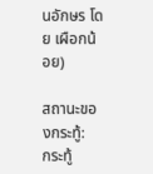นอักษร โดย เผือกน้อย)

สถานะของกระทู้:
กระทู้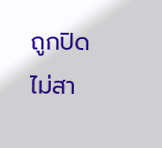ถูกปิด ไม่สา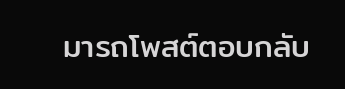มารถโพสต์ตอบกลับ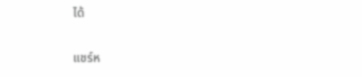ได้

แชร์ห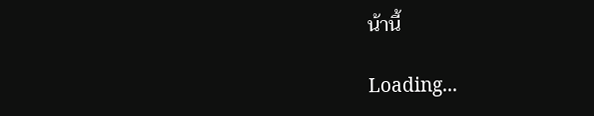น้านี้

Loading...